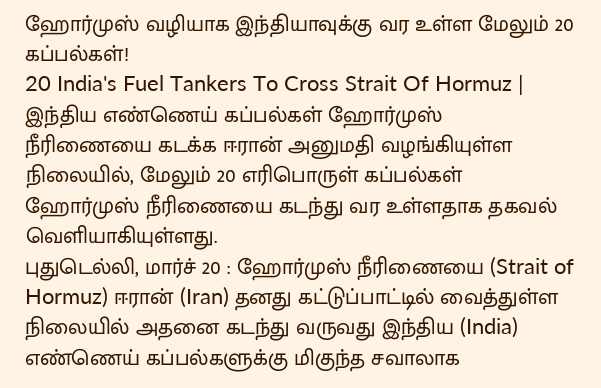ஹோர்முஸ் வழியாக இந்தியாவுக்கு வர உள்ள மேலும் 20 கப்பல்கள்!
20 India's Fuel Tankers To Cross Strait Of Hormuz | இந்திய எண்ணெய் கப்பல்கள் ஹோர்முஸ் நீரிணையை கடக்க ஈரான் அனுமதி வழங்கியுள்ள நிலையில், மேலும் 20 எரிபொருள் கப்பல்கள் ஹோர்முஸ் நீரிணையை கடந்து வர உள்ளதாக தகவல் வெளியாகியுள்ளது.
புதுடெல்லி, மார்ச் 20 : ஹோர்முஸ் நீரிணையை (Strait of Hormuz) ஈரான் (Iran) தனது கட்டுப்பாட்டில் வைத்துள்ள நிலையில் அதனை கடந்து வருவது இந்திய (India) எண்ணெய் கப்பல்களுக்கு மிகுந்த சவாலாக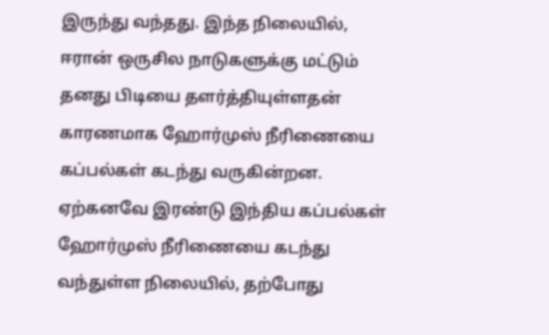இருந்து வந்தது. இந்த நிலையில், ஈரான் ஒருசில நாடுகளுக்கு மட்டும் தனது பிடியை தளர்த்தியுள்ளதன் காரணமாக ஹோர்முஸ் நீரிணையை கப்பல்கள் கடந்து வருகின்றன. ஏற்கனவே இரண்டு இந்திய கப்பல்கள் ஹோர்முஸ் நீரிணையை கடந்து வந்துள்ள நிலையில், தற்போது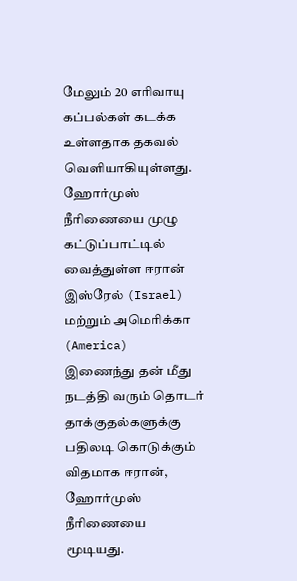மேலும் 20 எரிவாயு கப்பல்கள் கடக்க உள்ளதாக தகவல் வெளியாகியுள்ளது.
ஹோர்முஸ் நீரிணையை முழு கட்டுப்பாட்டில் வைத்துள்ள ஈரான்
இஸ்ரேல் (Israel) மற்றும் அமெரிக்கா (America) இணைந்து தன் மீது நடத்தி வரும் தொடர் தாக்குதல்களுக்கு பதிலடி கொடுக்கும் விதமாக ஈரான், ஹோர்முஸ் நீரிணையை மூடியது.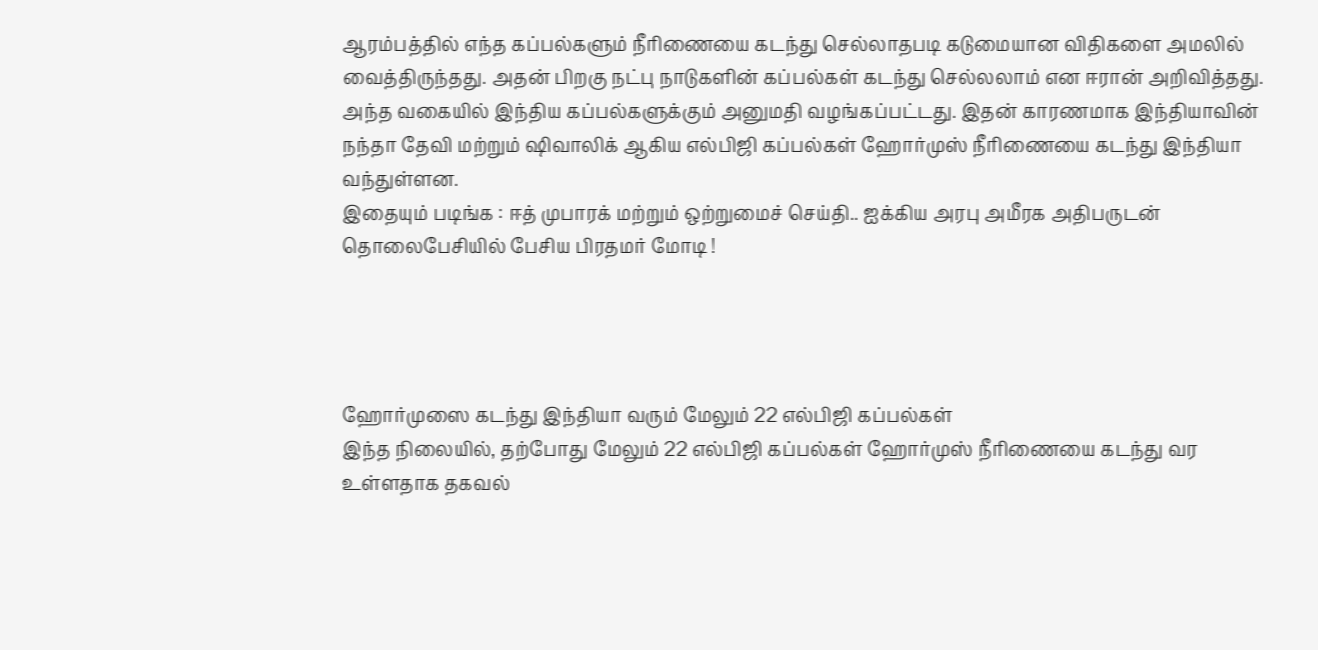ஆரம்பத்தில் எந்த கப்பல்களும் நீரிணையை கடந்து செல்லாதபடி கடுமையான விதிகளை அமலில் வைத்திருந்தது. அதன் பிறகு நட்பு நாடுகளின் கப்பல்கள் கடந்து செல்லலாம் என ஈரான் அறிவித்தது. அந்த வகையில் இந்திய கப்பல்களுக்கும் அனுமதி வழங்கப்பட்டது. இதன் காரணமாக இந்தியாவின் நந்தா தேவி மற்றும் ஷிவாலிக் ஆகிய எல்பிஜி கப்பல்கள் ஹோர்முஸ் நீரிணையை கடந்து இந்தியா வந்துள்ளன.
இதையும் படிங்க : ஈத் முபாரக் மற்றும் ஒற்றுமைச் செய்தி.. ஐக்கிய அரபு அமீரக அதிபருடன் தொலைபேசியில் பேசிய பிரதமர் மோடி !




ஹோர்முஸை கடந்து இந்தியா வரும் மேலும் 22 எல்பிஜி கப்பல்கள்
இந்த நிலையில், தற்போது மேலும் 22 எல்பிஜி கப்பல்கள் ஹோர்முஸ் நீரிணையை கடந்து வர உள்ளதாக தகவல்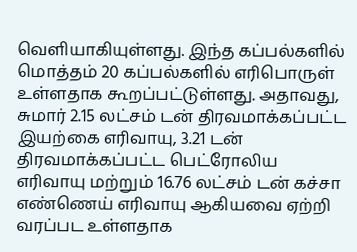வெளியாகியுள்ளது. இந்த கப்பல்களில் மொத்தம் 20 கப்பல்களில் எரிபொருள் உள்ளதாக கூறப்பட்டுள்ளது. அதாவது, சுமார் 2.15 லட்சம் டன் திரவமாக்கப்பட்ட இயற்கை எரிவாயு, 3.21 டன் திரவமாக்கப்பட்ட பெட்ரோலிய எரிவாயு மற்றும் 16.76 லட்சம் டன் கச்சா எண்ணெய் எரிவாயு ஆகியவை ஏற்றி வரப்பட உள்ளதாக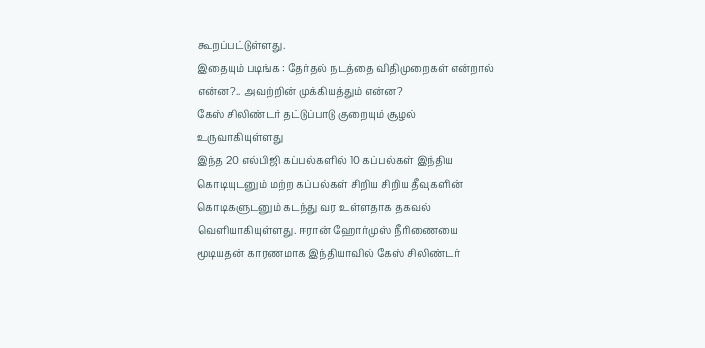கூறப்பட்டுள்ளது.
இதையும் படிங்க : தேர்தல் நடத்தை விதிமுறைகள் என்றால் என்ன?.. அவற்றின் முக்கியத்தும் என்ன?
கேஸ் சிலிண்டர் தட்டுப்பாடு குறையும் சூழல் உருவாகியுள்ளது
இந்த 20 எல்பிஜி கப்பல்களில் 10 கப்பல்கள் இந்திய கொடியுடனும் மற்ற கப்பல்கள் சிறிய சிறிய தீவுகளின் கொடிகளுடனும் கடந்து வர உள்ளதாக தகவல் வெளியாகியுள்ளது. ஈரான் ஹோர்முஸ் நீரிணையை மூடியதன் காரணமாக இந்தியாவில் கேஸ் சிலிண்டர்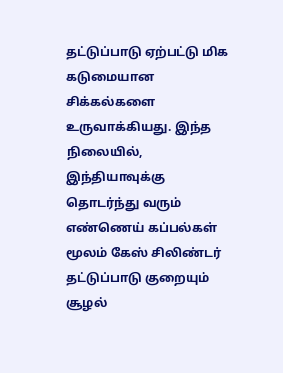தட்டுப்பாடு ஏற்பட்டு மிக கடுமையான சிக்கல்களை உருவாக்கியது. இந்த நிலையில், இந்தியாவுக்கு தொடர்ந்து வரும் எண்ணெய் கப்பல்கள் மூலம் கேஸ் சிலிண்டர் தட்டுப்பாடு குறையும் சூழல்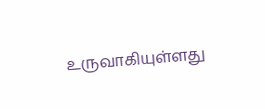உருவாகியுள்ளது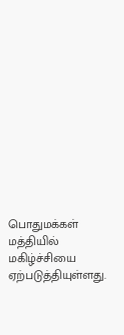பொதுமக்கள் மத்தியில் மகிழ்ச்சியை ஏற்படுத்தியுள்ளது.